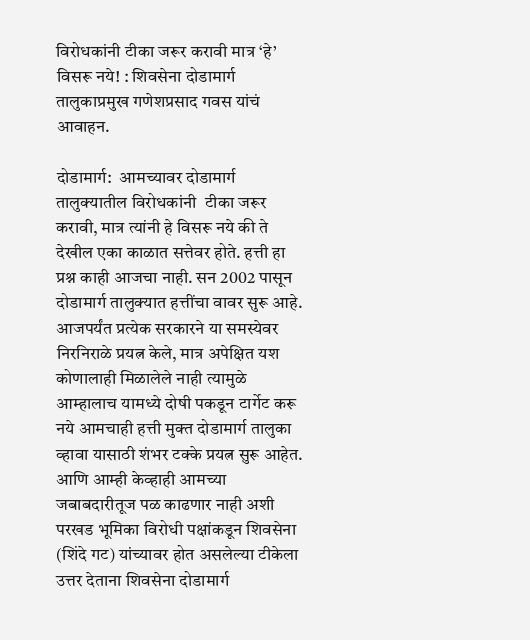विरोधकांनी टीका जरूर करावी मात्र ‘हे’ विसरू नये! : शिवसेना दोडामार्ग तालुकाप्रमुख गणेशप्रसाद गवस यांचं आवाहन.

दोडामार्ग:  आमच्यावर दोडामार्ग तालुक्यातील विरोधकांनी  टीका जरूर करावी, मात्र त्यांनी हे विसरू नये की ते देखील एका काळात सत्तेवर होते. हत्ती हा प्रश्न काही आजचा नाही. सन 2002 पासून दोडामार्ग तालुक्यात हत्तींचा वावर सुरू आहे. आजपर्यंत प्रत्येक सरकारने या समस्येवर निरनिराळे प्रयत्न केले, मात्र अपेक्षित यश कोणालाही मिळालेले नाही त्यामुळे आम्हालाच यामध्ये दोषी पकडून टार्गेट करू नये आमचाही हत्ती मुक्त दोडामार्ग तालुका व्हावा यासाठी शंभर टक्के प्रयत्न सुरू आहेत. आणि आम्ही केव्हाही आमच्या जबाबदारीतूज पळ काढणार नाही अशी परखड भूमिका विरोधी पक्षांकडून शिवसेना (शिंदे गट) यांच्यावर होत असलेल्या टीकेला उत्तर देताना शिवसेना दोडामार्ग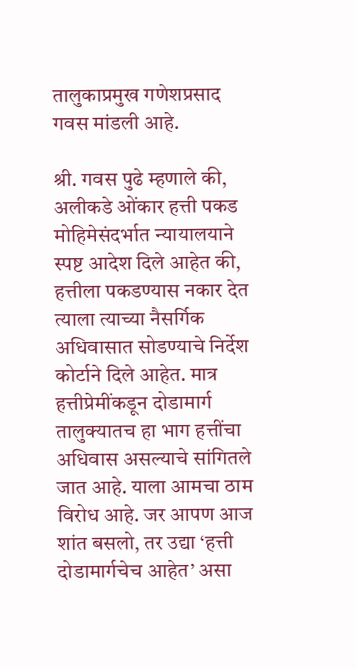तालुकाप्रमुख गणेशप्रसाद गवस मांडली आहे.

श्री. गवस पुढे म्हणाले की, अलीकडे ओंकार हत्ती पकड मोहिमेसंदर्भात न्यायालयाने स्पष्ट आदेश दिले आहेत की, हत्तीला पकडण्यास नकार देत त्याला त्याच्या नैसर्गिक अधिवासात सोडण्याचे निर्देश कोर्टाने दिले आहेत. मात्र हत्तीप्रेमींकडून दोडामार्ग तालुक्यातच हा भाग हत्तींचा अधिवास असल्याचे सांगितले जात आहे. याला आमचा ठाम विरोध आहे. जर आपण आज शांत बसलो, तर उद्या ‘हत्ती दोडामार्गचेच आहेत’ असा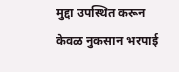मुद्दा उपस्थित करून केवळ नुकसान भरपाई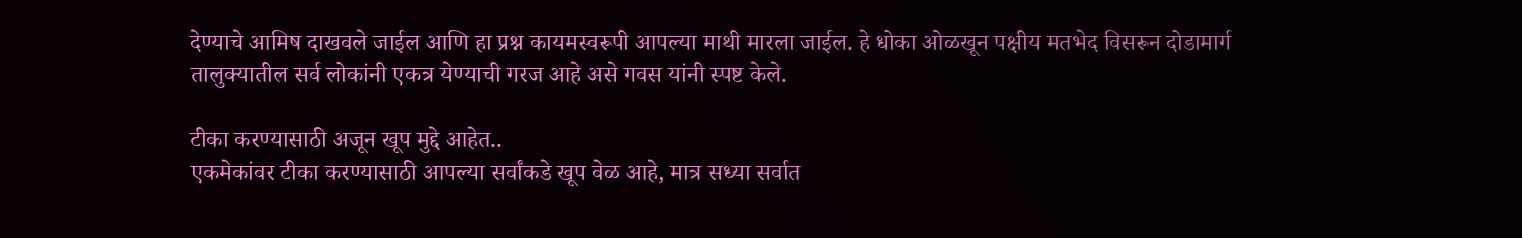देण्याचे आमिष दाखवले जाईल आणि हा प्रश्न कायमस्वरूपी आपल्या माथी मारला जाईल. हे धोका ओळखून पक्षीय मतभेद विसरून दोडामार्ग तालुक्यातील सर्व लोकांनी एकत्र येण्याची गरज आहे असे गवस यांनी स्पष्ट केले.

टीका करण्यासाठी अजून खूप मुद्दे आहेत..
एकमेकांवर टीका करण्यासाठी आपल्या सर्वांकडे खूप वेळ आहे, मात्र सध्या सर्वात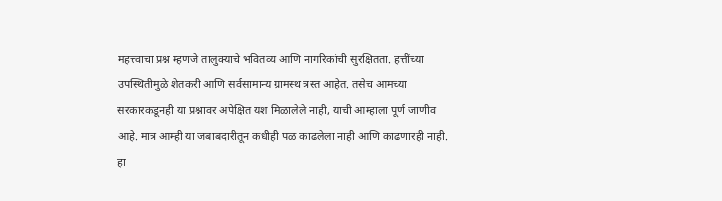महत्त्वाचा प्रश्न म्हणजे तालुक्याचे भवितव्य आणि नागरिकांची सुरक्षितता. हत्तींच्या उपस्थितीमुळे शेतकरी आणि सर्वसामान्य ग्रामस्थ त्रस्त आहेत. तसेच आमच्या सरकारकडूनही या प्रश्नावर अपेक्षित यश मिळालेले नाही, याची आम्हाला पूर्ण जाणीव आहे. मात्र आम्ही या जबाबदारीतून कधीही पळ काढलेला नाही आणि काढणारही नाही. हा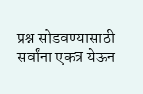प्रश्न सोडवण्यासाठी सर्वांना एकत्र येऊन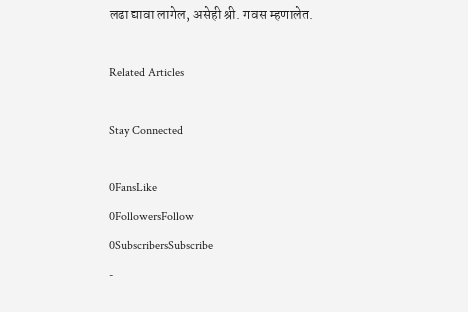लढा द्यावा लागेल, असेही श्री. गवस म्हणालेत.

Related Articles

Stay Connected

0FansLike
0FollowersFollow
0SubscribersSubscribe
-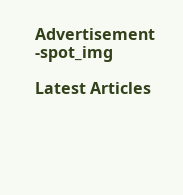Advertisement -spot_img

Latest Articles